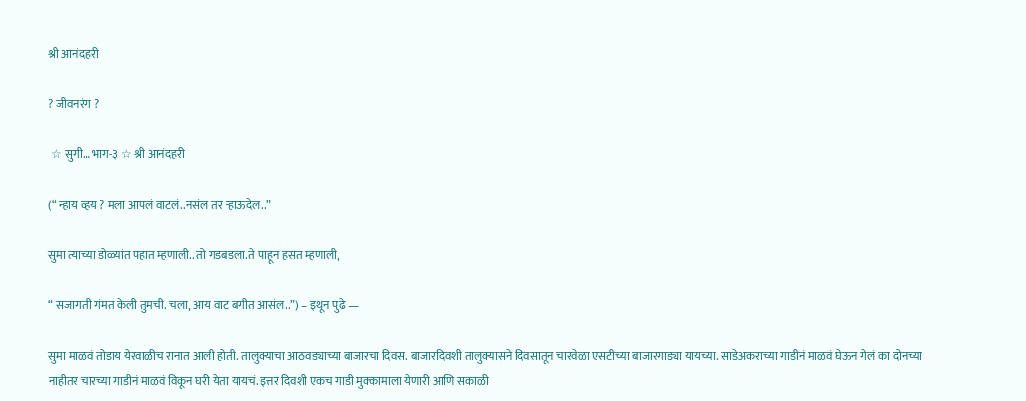श्री आनंदहरी

? जीवनरंग ?

 ☆ सुगी… भाग-३ ☆ श्री आनंदहरी

(“ न्हाय व्हय ? मला आपलं वाटलं..नसंल तर ऱ्हाऊदेल..”

सुमा त्याच्या डोळ्यांत पहात म्हणाली.. तो गडबडला.ते पाहून हसत म्हणाली,

“ सजागती गंमत केली तुमची. चला, आय वाट बगीत आसंल..”) – इथून पुढे —

सुमा माळवं तोडाय येरवाळीच रानात आली होती. तालुक्याचा आठवड्याच्या बाजारचा दिवस. बाजारदिवशी तालुक्यासने दिवसातून चारवेळा एसटीच्या बाजारगाड्या यायच्या. साडेअकराच्या गाडीनं माळवं घेऊन गेलं का दोनच्या नाहीतर चारच्या गाडीनं माळवं विकून घरी येता यायचं. इत्तर दिवशी एकच गाडी मुक्कामाला येणारी आणि सकाळी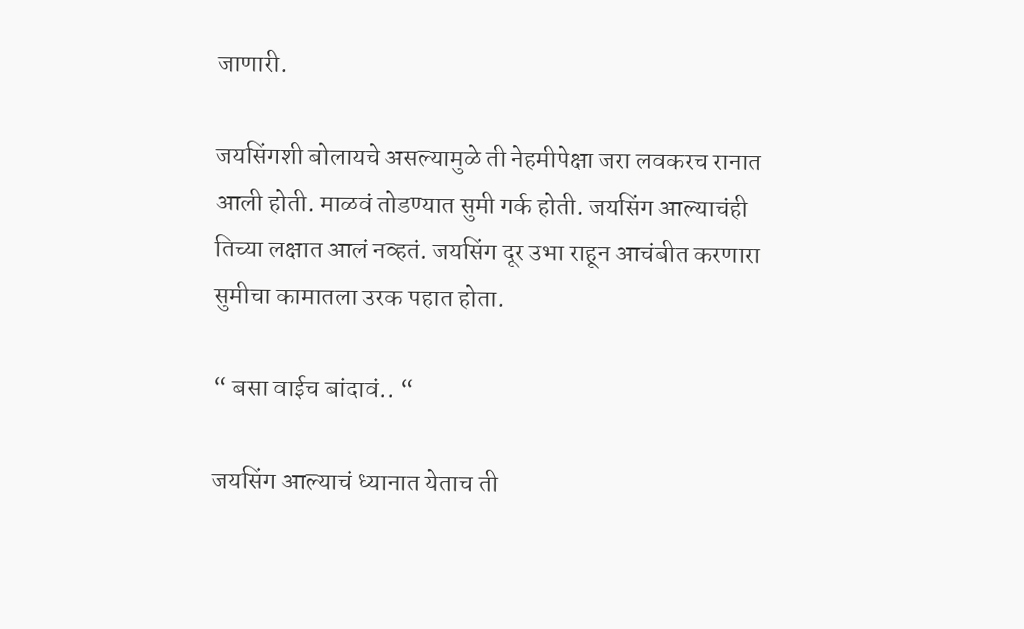जाणारी.

जयसिंगशी बोलायचे असल्यामुळे ती नेहमीपेक्षा जरा लवकरच रानात आली होती. माळवं तोडण्यात सुमी गर्क होती. जयसिंग आल्याचंही तिच्या लक्षात आलं नव्हतं. जयसिंग दूर उभा राहून आचंबीत करणारा सुमीचा कामातला उरक पहात होता.

“ बसा वाईच बांदावं.. “

जयसिंग आल्याचं ध्यानात येताच ती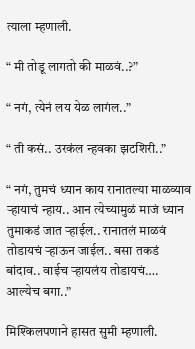त्याला म्हणाली.

“ मी तोडू लागतो की माळवं..?”

“ नगं, त्येनं लय येळ लागंल..”

“ ती कसं.. उरकंल न्हवका झटशिरी..”

“ नगं, तुमचं ध्यान काय रानातल्या माळव्याव ऱ्हायाचं न्हाय.. आन त्येच्यामुळं माजं ध्यान तुमाकडं जात ऱ्हाईल.. रानातलं माळवं तोडायचं ऱ्हाऊन जाईल.. बसा तकडं बांदाव.. वाईच ऱ्हायलंय तोडायचं…. आल्येच बगा..”

मिश्किलपणाने हासत सुमी म्हणाली.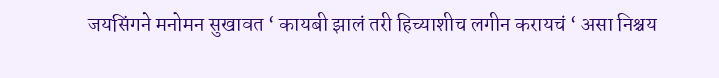जयसिंगने मनोमन सुखावत ‘ कायबी झालं तरी हिच्याशीच लगीन करायचं ‘ असा निश्चय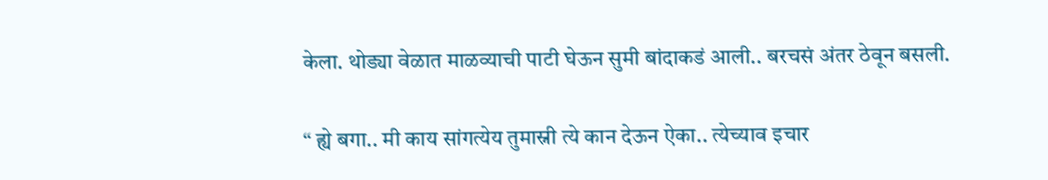केला. थोड्या वेळात माळव्याची पाटी घेऊन सुमी बांदाकडं आली.. बरचसं अंतर ठेवून बसली.

“ ह्ये बगा.. मी काय सांगत्येय तुमास्नी त्ये कान देऊन ऐका.. त्येच्याव इचार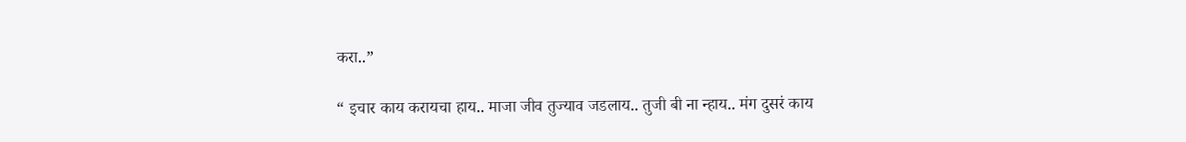करा..”

“ इचार काय करायचा हाय.. माजा जीव तुज्याव जडलाय.. तुजी बी ना न्हाय.. मंग दुसरं काय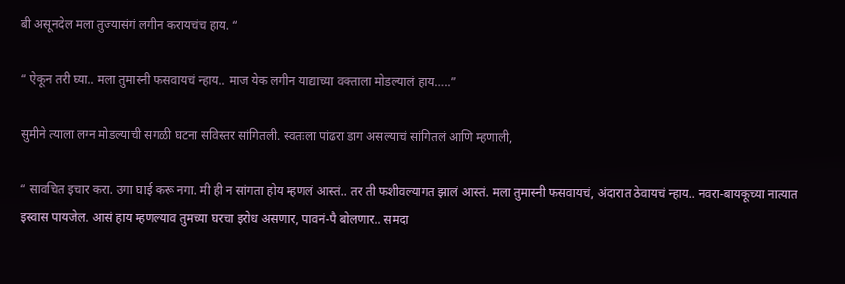बी असूनदेल मला तुज्यासंगं लगीन करायचंच हाय. “

“ ऐकून तरी घ्या.. मला तुमास्नी फसवायचं न्हाय.. माज येक लगीन याद्याच्या वक्ताला मोडल्यालं हाय…..”

सुमीने त्याला लग्न मोडल्याची सगळी घटना सविस्तर सांगितली. स्वतःला पांढरा डाग असल्याचं सांगितलं आणि म्हणाली,

“ सावचित इचार करा. उगा घाई करू नगा. मी ही न सांगता होय म्हणलं आस्तं.. तर ती फशीवल्यागत झालं आस्तं. मला तुमास्नी फसवायचं, अंदारात ठेवायचं न्हाय.. नवरा-बायकूच्या नात्यात इस्वास पायजेल. आसं हाय म्हणल्याव तुमच्या घरचा इरोध असणार, पावनं-पै बोलणार.. समदा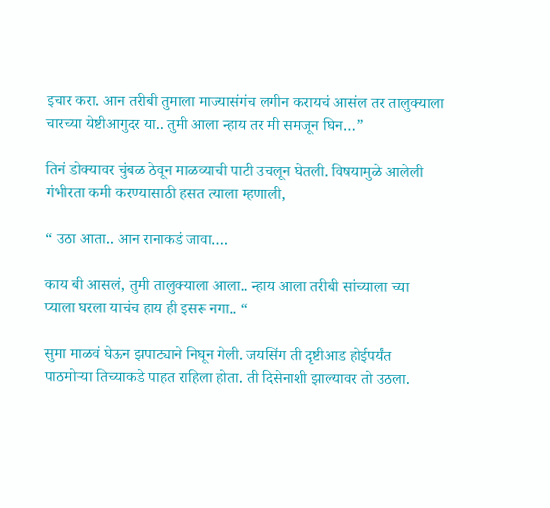इचार करा. आन तरीबी तुमाला माज्यासंगंच लगीन करायचं आसंल तर तालुक्याला चारच्या येष्टीआगुदर या.. तुमी आला न्हाय तर मी समजून घिन…”

तिनं डोक्यावर चुंबळ ठेवून माळव्याची पाटी उचलून घेतली. विषयामुळे आलेली गंभीरता कमी करण्यासाठी हसत त्याला म्हणाली,

“ उठा आता.. आन रानाकडं जावा….

काय बी आसलं, तुमी तालुक्याला आला.. न्हाय आला तरीबी सांच्याला च्या प्याला घरला याचंच हाय ही इसरू नगा.. “

सुमा माळवं घेऊन झपाट्याने निघून गेली. जयसिंग ती दृष्टीआड होईपर्यंत पाठमोऱ्या तिच्याकडे पाहत राहिला होता. ती दिसेनाशी झाल्यावर तो उठला.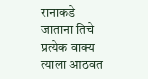रानाकडे जाताना तिचे प्रत्येक वाक्य त्याला आठवत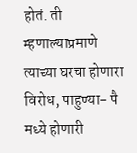होतं. ती म्हणाल्याप्रमाणे त्याच्या घरचा होणारा विरोध, पाहुण्या- पै मध्ये होणारी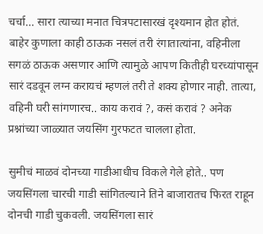चर्चा… सारा त्याच्या मनात चित्रपटासारखं दृश्यमान होत होतं. बाहेर कुणाला काही ठाऊक नसलं तरी रंगातात्यांना, वहिनीला सगळं ठाऊक असणार आणि त्यामुळे आपण कितीही घरच्यांपासून सारं दडवून लग्न करायचं म्हणलं तरी ते शक्य होणार नाही. तात्या, वहिनी घरी सांगणारच.. काय करावं ?, कसं करावं ? अनेक प्रश्नांच्या जाळ्यात जयसिंग गुरफटत चालला होता.

सुमीचं माळवं दोनच्या गाडीआधीच विकले गेले होते.. पण जयसिंगला चारची गाडी सांगितल्याने तिने बाजारातच फिरत राहून दोनची गाडी चुकवली. जयसिंगला सारं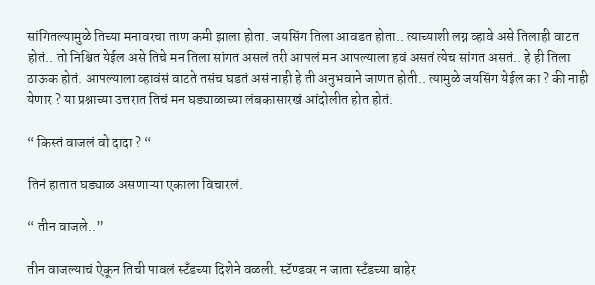सांगितल्यामुळे तिच्या मनावरचा ताण कमी झाला होता. जयसिंग तिला आवडत होता.. त्याच्याशी लग्न व्हावे असे तिलाही वाटत होतं.. तो निश्चित येईल असे तिचे मन तिला सांगत असलं तरी आपलं मन आपल्याला हवं असतं त्येच सांगत असतं.. हे ही तिला ठाऊक होतं. आपल्याला व्हावंसं वाटते तसंच घडतं असं नाही हे ती अनुभवाने जाणत होती.. त्यामुळे जयसिंग येईल का ? की नाही येणार ? या प्रश्नाच्या उत्तरात तिचं मन घड्याळाच्या लंबकासारखं आंदोलीत होत होतं.

“ किस्तं वाजलं वो दादा ? “

तिनं हातात घड्याळ असणाऱ्या एकाला विचारलं.

“ तीन वाजले..”

तीन वाजल्याचं ऐकून तिची पावलं स्टँडच्या दिशेने वळली. स्टॅण्डवर न जाता स्टँडच्या बाहेर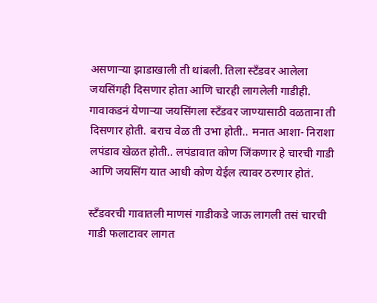असणाऱ्या झाडाखाली ती थांबली. तिला स्टँडवर आलेला जयसिंगही दिसणार होता आणि चारही लागलेली गाडीही. गावाकडनं येणाऱ्या जयसिंगला स्टँडवर जाण्यासाठी वळताना ती दिसणार होती. बराच वेळ ती उभा होती.. मनात आशा- निराशा लपंडाव खेळत होती.. लपंडावात कोण जिंकणार हे चारची गाडी आणि जयसिंग यात आधी कोण येईल त्यावर ठरणार होतं.

स्टँडवरची गावातली माणसं गाडीकडे जाऊ लागली तसं चारची गाडी फलाटावर लागत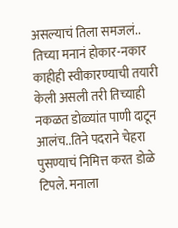असल्याचं तिला समजलं.. तिच्या मनानं होकार-नकार काहीही स्वीकारण्याची तयारी केली असली तरी तिच्याही नकळत डोळ्यांत पाणी दाटून आलंच..तिने पदराने चेहरा पुसण्याचं निमित्त करत डोळे टिपले. मनाला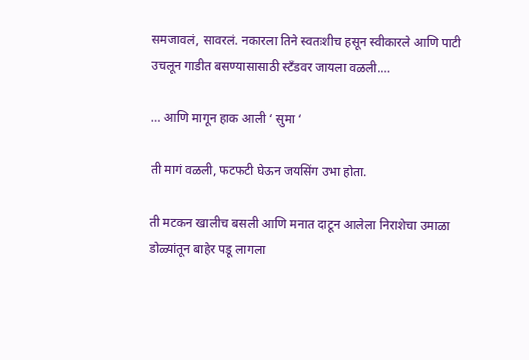समजावलं, सावरलं. नकारला तिने स्वतःशीच हसून स्वीकारले आणि पाटी उचलून गाडीत बसण्यासासाठी स्टँडवर जायला वळली.…

… आणि मागून हाक आली ‘ सुमा ‘

ती मागं वळली, फटफटी घेऊन जयसिंग उभा होता.

ती मटकन खालीच बसली आणि मनात दाटून आलेला निराशेचा उमाळा डोळ्यांतून बाहेर पडू लागला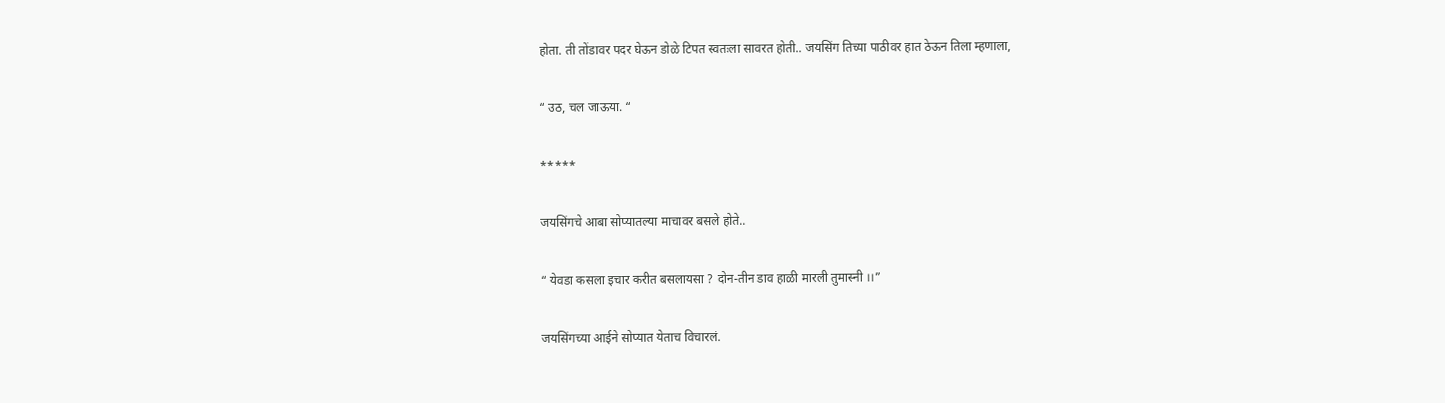होता. ती तोंडावर पदर घेऊन डोळे टिपत स्वतःला सावरत होती.. जयसिंग तिच्या पाठीवर हात ठेऊन तिला म्हणाला,

“ उठ, चल जाऊया. “

*****

जयसिंगचे आबा सोप्यातल्या माचावर बसले होते..

“ येवडा कसला इचार करीत बसलायसा ? दोन-तीन डाव हाळी मारली तुमास्नी ।।”

जयसिंगच्या आईने सोप्यात येताच विचारलं.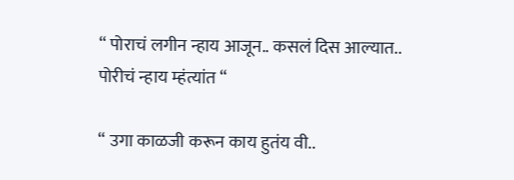“ पोराचं लगीन न्हाय आजून.. कसलं दिस आल्यात.. पोरीचं न्हाय म्हंत्यांत “

“ उगा काळजी करून काय हुतंय वी..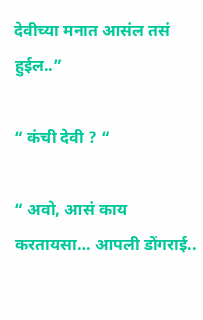देवीच्या मनात आसंल तसं हुईल..”

“ कंची देवी ? “

“ अवो, आसं काय करतायसा… आपली डोंगराई..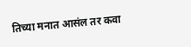तिच्या मनात आसंल तर कवा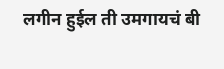लगीन हुईल ती उमगायचं बी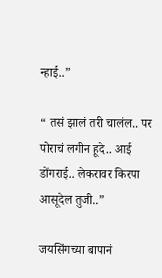न्हाई..”

“ तसं झालं तरी चालंल.. पर पोराचं लगीन हूदे.. आई डोंगराई.. लेकरावर किरपा आसूदेल तुजी..”

जयसिंगच्या बापानं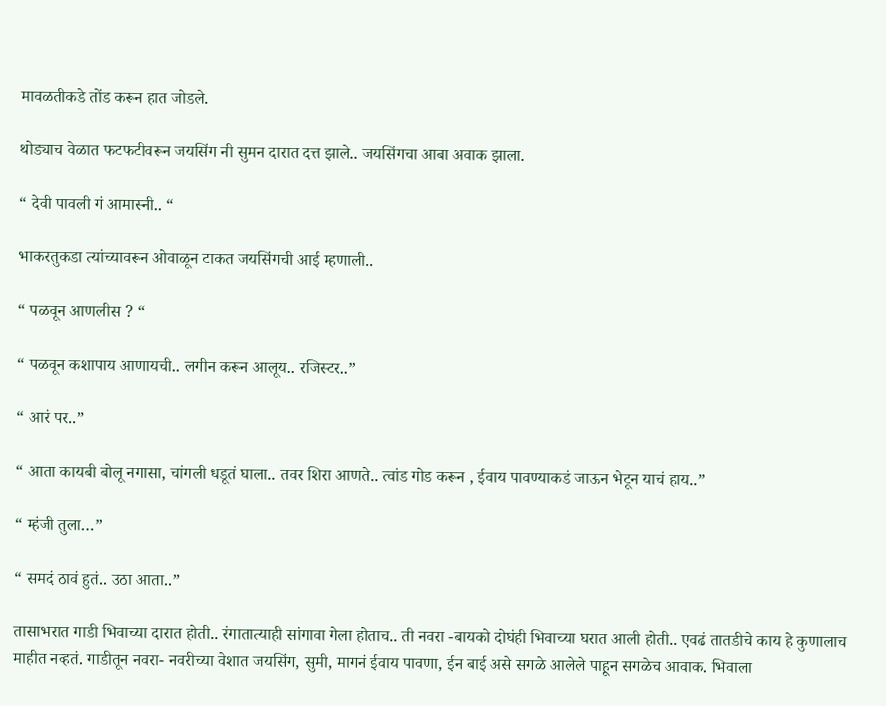मावळतीकडे तोंड करून हात जोडले.

थोड्याच वेळात फटफटीवरून जयसिंग नी सुमन दारात दत्त झाले.. जयसिंगचा आबा अवाक झाला.

“ देवी पावली गं आमास्नी.. “

भाकरतुकडा त्यांच्यावरून ओवाळून टाकत जयसिंगची आई म्हणाली..

“ पळवून आणलीस ? “

“ पळवून कशापाय आणायची.. लगीन करून आलूय.. रजिस्टर..”

“ आरं पर..”

“ आता कायबी बोलू नगासा, चांगली धडूतं घाला.. तवर शिरा आणते.. त्वांड गोड करून , ईवाय पावण्याकडं जाऊन भेटून याचं हाय..”

“ म्हंजी तुला…”

“ समदं ठावं हुतं.. उठा आता..”

तासाभरात गाडी भिवाच्या दारात होती.. रंगातात्याही सांगावा गेला होताच.. ती नवरा -बायको दोघंही भिवाच्या घरात आली होती.. एवढं तातडीचे काय हे कुणालाच माहीत नव्हतं. गाडीतून नवरा- नवरीच्या वेशात जयसिंग, सुमी, मागनं ईवाय पावणा, ईन बाई असे सगळे आलेले पाहून सगळेच आवाक. भिवाला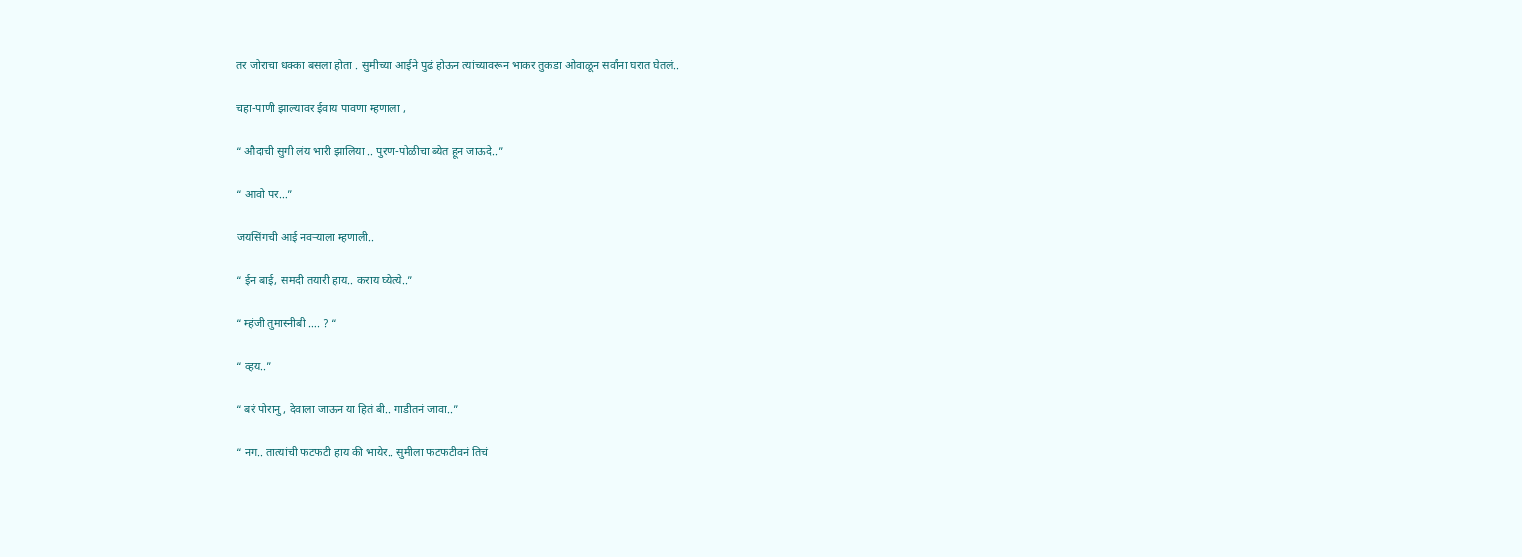तर जोराचा धक्का बसला होता . सुमीच्या आईने पुढं होऊन त्यांच्यावरून भाकर तुकडा ओवाळून सर्वांना घरात घेतलं..

चहा-पाणी झाल्यावर ईवाय पावणा म्हणाला ,

“ औदाची सुगी लंय भारी झालिया .. पुरण-पोळीचा ब्येत हून जाऊदे..”

“ आवो पर…”

जयसिंगची आई नवऱ्याला म्हणाली..

“ ईन बाई, समदी तयारी हाय.. कराय घ्येत्ये..”

“ म्हंजी तुमास्नीबी …. ? “

“ व्हय..”

“ बरं पोरानु , देवाला जाऊन या हितं बी.. गाडीतनं जावा..”

“ नग.. तात्यांची फटफटी हाय की भायेर.. सुमीला फटफटीवनं तिचं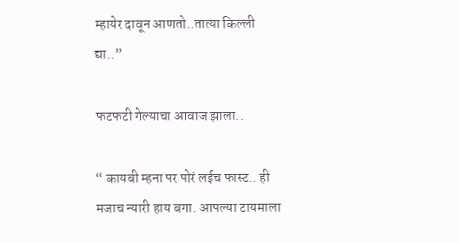म्हायेर दावून आणतो..तात्या किल्ली द्या..”

फटफटी गेल्याचा आवाज झाला..

“ कायबी म्हना पर पोरं लईच फास्ट.. ही मजाच न्यारी हाय बगा. आपल्या टायमाला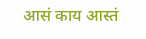आसं काय आस्तं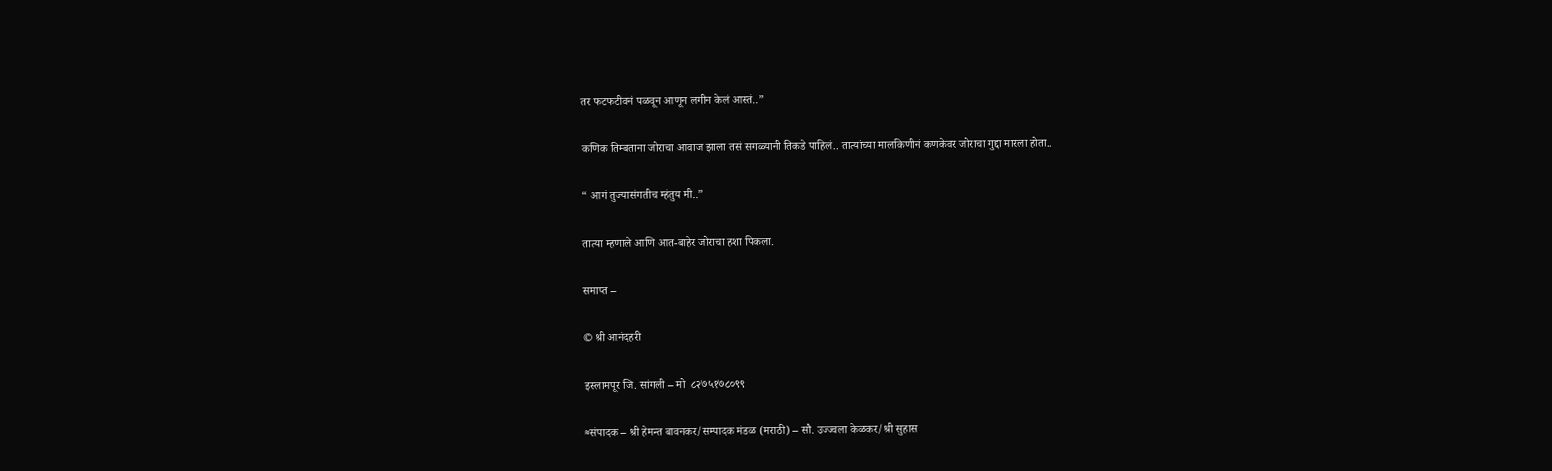तर फटफटीवनं पळवून आणून लगीन केलं आस्तं..”

कणिक तिम्बताना जोराचा आवाज झाला तसं सगळ्यानी तिकडे पाहिलं.. तात्यांच्या मालकिणीनं कणकेवर जोराचा गुद्दा मारला होता..

“ आगं तुज्यासंगतीच म्हंतुय मी..”

तात्या म्हणाले आणि आत-बाहेर जोराचा हशा पिकला.

समाप्त –

© श्री आनंदहरी

इस्लामपूर जि. सांगली – मो  ८२७५१७८०९९

≈संपादक – श्री हेमन्त बावनकर/सम्पादक मंडळ (मराठी) – सौ. उज्ज्वला केळकर/श्री सुहास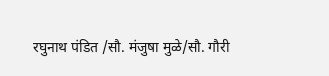रघुनाथ पंडित /सौ. मंजुषा मुळे/सौ. गौरी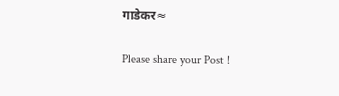गाडेकर≈

Please share your Post !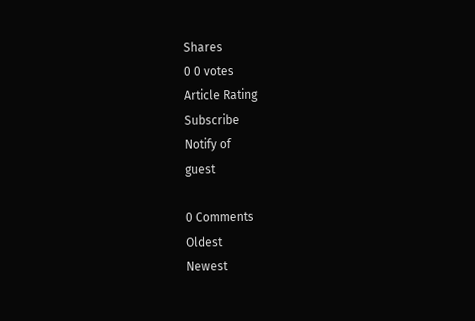Shares
0 0 votes
Article Rating
Subscribe
Notify of
guest

0 Comments
Oldest
Newest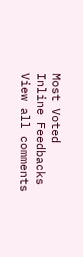Most Voted
Inline Feedbacks
View all comments